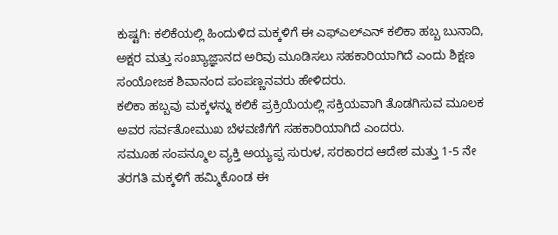ಕುಷ್ಟಗಿ: ಕಲಿಕೆಯಲ್ಲಿ ಹಿಂದುಳಿದ ಮಕ್ಕಳಿಗೆ ಈ ಎಫ್ಎಲ್ಎನ್ ಕಲಿಕಾ ಹಬ್ಬ ಬುನಾದಿ, ಅಕ್ಷರ ಮತ್ತು ಸಂಖ್ಯಾಜ್ಞಾನದ ಅರಿವು ಮೂಡಿಸಲು ಸಹಕಾರಿಯಾಗಿದೆ ಎಂದು ಶಿಕ್ಷಣ ಸಂಯೋಜಕ ಶಿವಾನಂದ ಪಂಪಣ್ಣನವರು ಹೇಳಿದರು.
ಕಲಿಕಾ ಹಬ್ಬವು ಮಕ್ಕಳನ್ನು ಕಲಿಕೆ ಪ್ರಕ್ರಿಯೆಯಲ್ಲಿ ಸಕ್ರಿಯವಾಗಿ ತೊಡಗಿಸುವ ಮೂಲಕ ಅವರ ಸರ್ವತೋಮುಖ ಬೆಳವಣಿಗೆಗೆ ಸಹಕಾರಿಯಾಗಿದೆ ಎಂದರು.
ಸಮೂಹ ಸಂಪನ್ಮೂಲ ವ್ಯಕ್ತಿ ಅಯ್ಯಪ್ಪ ಸುರುಳ, ಸರಕಾರದ ಆದೇಶ ಮತ್ತು 1-5 ನೇ ತರಗತಿ ಮಕ್ಕಳಿಗೆ ಹಮ್ಮಿಕೊಂಡ ಈ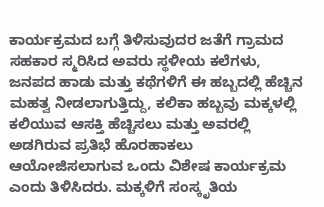ಕಾರ್ಯಕ್ರಮದ ಬಗ್ಗೆ ತಿಳಿಸುವುದರ ಜತೆಗೆ ಗ್ರಾಮದ ಸಹಕಾರ ಸ್ಮರಿಸಿದ ಅವರು ಸ್ಥಳೀಯ ಕಲೆಗಳು, ಜನಪದ ಹಾಡು ಮತ್ತು ಕಥೆಗಳಿಗೆ ಈ ಹಬ್ಬದಲ್ಲಿ ಹೆಚ್ಚಿನ ಮಹತ್ವ ನೀಡಲಾಗುತ್ತಿದ್ದು, ಕಲಿಕಾ ಹಬ್ಬವು ಮಕ್ಕಳಲ್ಲಿ ಕಲಿಯುವ ಆಸಕ್ತಿ ಹೆಚ್ಚಿಸಲು ಮತ್ತು ಅವರಲ್ಲಿ ಅಡಗಿರುವ ಪ್ರತಿಭೆ ಹೊರಹಾಕಲು ಆಯೋಜಿಸಲಾಗುವ ಒಂದು ವಿಶೇಷ ಕಾರ್ಯಕ್ರಮ ಎಂದು ತಿಳಿಸಿದರು. ಮಕ್ಕಳಿಗೆ ಸಂಸ್ಕೃತಿಯ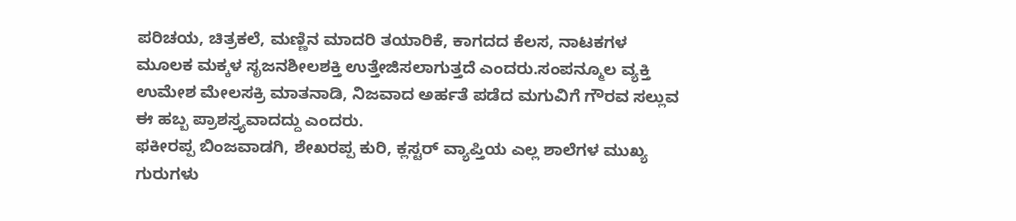ಪರಿಚಯ, ಚಿತ್ರಕಲೆ, ಮಣ್ಣಿನ ಮಾದರಿ ತಯಾರಿಕೆ, ಕಾಗದದ ಕೆಲಸ, ನಾಟಕಗಳ ಮೂಲಕ ಮಕ್ಕಳ ಸೃಜನಶೀಲಶಕ್ತಿ ಉತ್ತೇಜಿಸಲಾಗುತ್ತದೆ ಎಂದರು.ಸಂಪನ್ಮೂಲ ವ್ಯಕ್ತಿ ಉಮೇಶ ಮೇಲಸಕ್ರಿ ಮಾತನಾಡಿ, ನಿಜವಾದ ಅರ್ಹತೆ ಪಡೆದ ಮಗುವಿಗೆ ಗೌರವ ಸಲ್ಲುವ ಈ ಹಬ್ಬ ಪ್ರಾಶಸ್ತ್ಯವಾದದ್ದು ಎಂದರು.
ಫಕೀರಪ್ಪ ಬಿಂಜವಾಡಗಿ, ಶೇಖರಪ್ಪ ಕುರಿ, ಕ್ಲಸ್ಟರ್ ವ್ಯಾಪ್ತಿಯ ಎಲ್ಲ ಶಾಲೆಗಳ ಮುಖ್ಯ ಗುರುಗಳು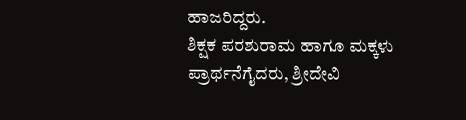ಹಾಜರಿದ್ದರು.
ಶಿಕ್ಷಕ ಪರಶುರಾಮ ಹಾಗೂ ಮಕ್ಕಳು ಪ್ರಾರ್ಥನೆಗೈದರು, ಶ್ರೀದೇವಿ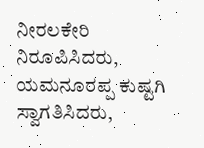ನೀರಲಕೇರಿ ನಿರೂಪಿಸಿದರು, ಯಮನೂರಪ್ಪ ಕುಷ್ಟಗಿ ಸ್ವಾಗತಿಸಿದರು,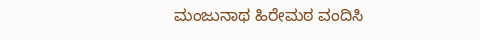ಮಂಜುನಾಥ ಹಿರೇಮಠ ವಂದಿಸಿ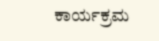ಕಾರ್ಯಕ್ರಮ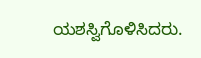ಯಶಸ್ವಿಗೊಳಿಸಿದರು.